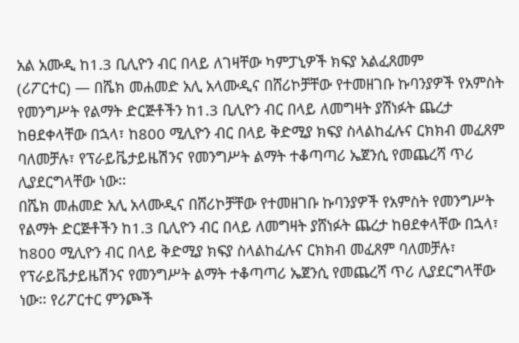አል አሙዲ ከ1.3 ቢሊዮን ብር በላይ ለገዛቸው ካምፓኒዎች ክፍያ አልፈጸመም
(ሪፖርተር) — በሼክ መሐመድ አሊ አላሙዲና በሸሪኮቻቸው የተመዘገቡ ኩባንያዎች የአምስት የመንግሥት የልማት ድርጅቶችን ከ1.3 ቢሊዮን ብር በላይ ለመግዛት ያሸነፉት ጨረታ ከፀደቀላቸው በኋላ፣ ከ800 ሚሊዮን ብር በላይ ቅድሚያ ክፍያ ስላልከፈሉና ርክክብ መፈጸም ባለመቻሉ፣ የፕራይቬታይዜሽንና የመንግሥት ልማት ተቆጣጣሪ ኤጀንሲ የመጨረሻ ጥሪ ሊያደርግላቸው ነው፡፡
በሼክ መሐመድ አሊ አላሙዲና በሸሪኮቻቸው የተመዘገቡ ኩባንያዎች የአምስት የመንግሥት የልማት ድርጅቶችን ከ1.3 ቢሊዮን ብር በላይ ለመግዛት ያሸነፉት ጨረታ ከፀደቀላቸው በኋላ፣ ከ800 ሚሊዮን ብር በላይ ቅድሚያ ክፍያ ስላልከፈሉና ርክክብ መፈጸም ባለመቻሉ፣ የፕራይቬታይዜሽንና የመንግሥት ልማት ተቆጣጣሪ ኤጀንሲ የመጨረሻ ጥሪ ሊያደርግላቸው ነው፡፡ የሪፖርተር ምንጮች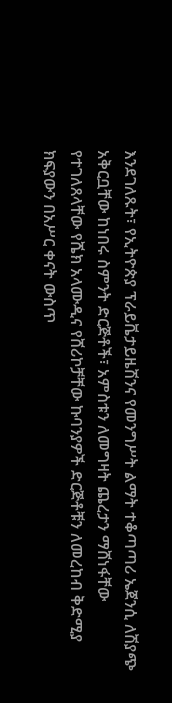እንደገለጹት፣ የኢትዮጵያ ፕራይቬታይዜሽንና የመንግሥት ልማት ተቆጣጣሪ ኤጀንሲ ለሽያጭ አቅርቧቸው ከነበሩ ስምንት ድርጅቶች፣ አምስቱን ለመግዛት ጨረታን ማሸነፋቸው የተገለጸላቸው የሼክ አላሙዲና የሸሪኮቻቸው ኩባንያዎች ድርጅቶቹን ለመረከብ ቅድሚያ ክፍያውን በአሥር ቀናት ውስጥ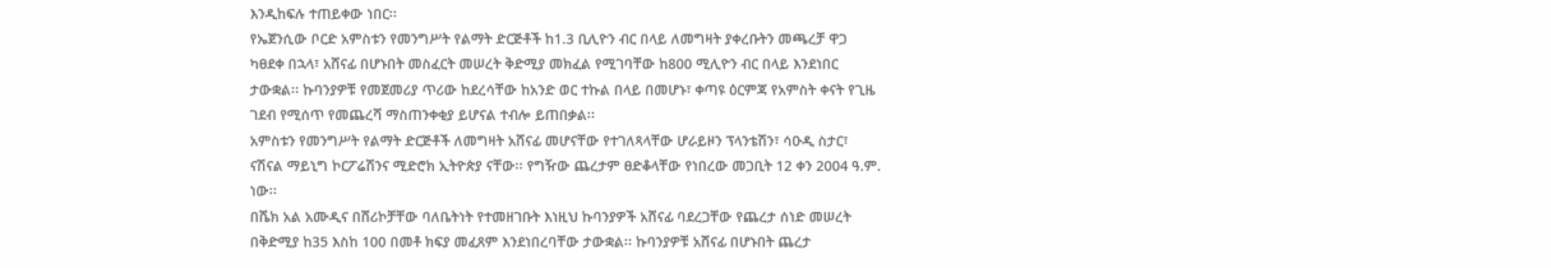እንዲከፍሉ ተጠይቀው ነበር፡፡
የኤጀንሲው ቦርድ አምስቱን የመንግሥት የልማት ድርጅቶች ከ1.3 ቢሊዮን ብር በላይ ለመግዛት ያቀረቡትን መጫረቻ ዋጋ ካፀደቀ በኋላ፣ አሸናፊ በሆኑበት መስፈርት መሠረት ቅድሚያ መክፈል የሚገባቸው ከ800 ሚሊዮን ብር በላይ እንደነበር ታውቋል፡፡ ኩባንያዎቹ የመጀመሪያ ጥሪው ከደረሳቸው ከአንድ ወር ተኩል በላይ በመሆኑ፣ ቀጣዩ ዕርምጃ የአምስት ቀናት የጊዜ ገደብ የሚሰጥ የመጨረሻ ማስጠንቀቂያ ይሆናል ተብሎ ይጠበቃል፡፡
አምስቱን የመንግሥት የልማት ድርጅቶች ለመግዛት አሸናፊ መሆናቸው የተገለጻላቸው ሆራይዞን ፕላንቴሽን፣ ሳዑዲ ስታር፣ ናሽናል ማይኒግ ኮርፖሬሽንና ሚድሮክ ኢትዮጵያ ናቸው፡፡ የግዥው ጨረታም ፀድቆላቸው የነበረው መጋቢት 12 ቀን 2004 ዓ.ም. ነው፡፡
በሼክ አል አሙዲና በሸሪኮቻቸው ባለቤትነት የተመዘገቡት እነዚህ ኩባንያዎች አሸናፊ ባደረጋቸው የጨረታ ሰነድ መሠረት በቅድሚያ ከ35 እስከ 100 በመቶ ክፍያ መፈጸም እንደነበረባቸው ታውቋል፡፡ ኩባንያዎቹ አሸናፊ በሆኑበት ጨረታ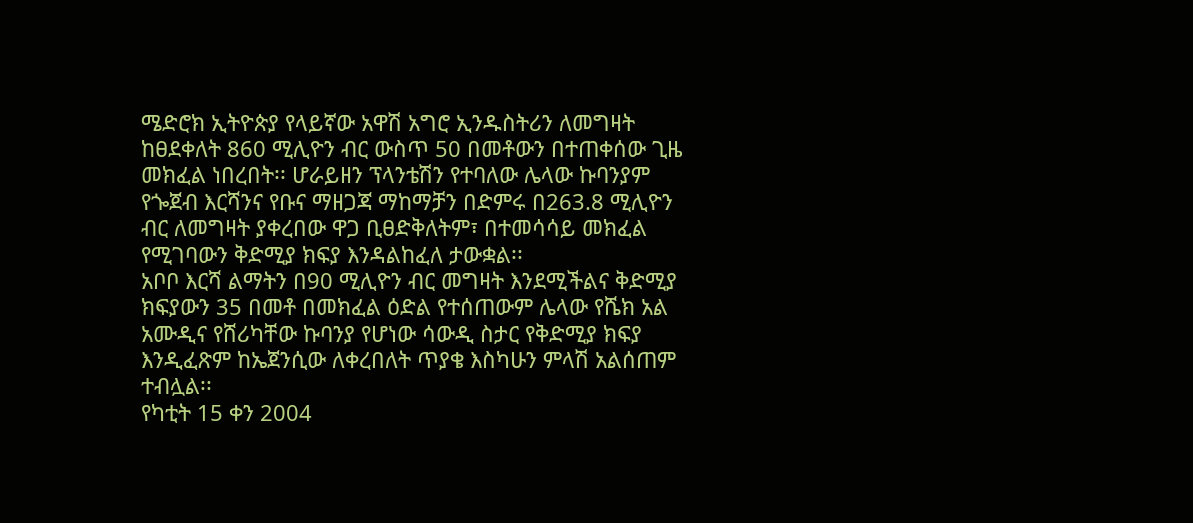ሜድሮክ ኢትዮጵያ የላይኛው አዋሽ አግሮ ኢንዱስትሪን ለመግዛት ከፀደቀለት 860 ሚሊዮን ብር ውስጥ 50 በመቶውን በተጠቀሰው ጊዜ መክፈል ነበረበት፡፡ ሆራይዘን ፕላንቴሽን የተባለው ሌላው ኩባንያም የጐጀብ እርሻንና የቡና ማዘጋጃ ማከማቻን በድምሩ በ263.8 ሚሊዮን ብር ለመግዛት ያቀረበው ዋጋ ቢፀድቅለትም፣ በተመሳሳይ መክፈል የሚገባውን ቅድሚያ ክፍያ እንዳልከፈለ ታውቋል፡፡
አቦቦ እርሻ ልማትን በ90 ሚሊዮን ብር መግዛት እንደሚችልና ቅድሚያ ክፍያውን 35 በመቶ በመክፈል ዕድል የተሰጠውም ሌላው የሼክ አል አሙዲና የሸሪካቸው ኩባንያ የሆነው ሳውዲ ስታር የቅድሚያ ክፍያ እንዲፈጽም ከኤጀንሲው ለቀረበለት ጥያቄ እስካሁን ምላሽ አልሰጠም ተብሏል፡፡
የካቲት 15 ቀን 2004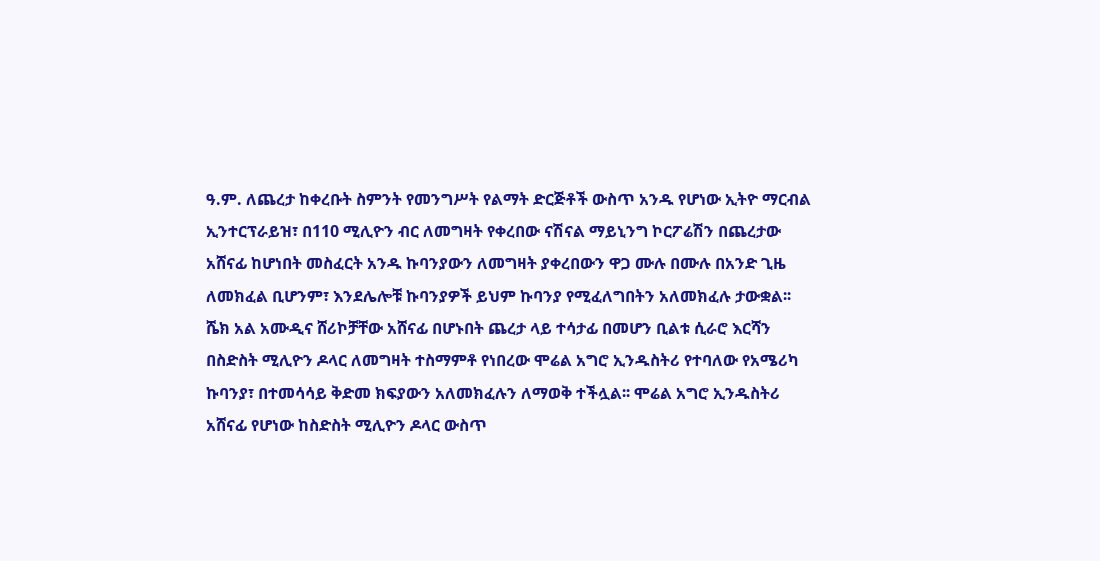ዓ.ም. ለጨረታ ከቀረቡት ስምንት የመንግሥት የልማት ድርጅቶች ውስጥ አንዱ የሆነው ኢትዮ ማርብል ኢንተርፕራይዝ፣ በ110 ሚሊዮን ብር ለመግዛት የቀረበው ናሽናል ማይኒንግ ኮርፖሬሽን በጨረታው አሸናፊ ከሆነበት መስፈርት አንዱ ኩባንያውን ለመግዛት ያቀረበውን ዋጋ ሙሉ በሙሉ በአንድ ጊዜ ለመክፈል ቢሆንም፣ እንደሌሎቹ ኩባንያዎች ይህም ኩባንያ የሚፈለግበትን አለመክፈሉ ታውቋል፡፡
ሼክ አል አሙዲና ሸሪኮቻቸው አሸናፊ በሆኑበት ጨረታ ላይ ተሳታፊ በመሆን ቢልቱ ሲራሮ እርሻን በስድስት ሚሊዮን ዶላር ለመግዛት ተስማምቶ የነበረው ሞሬል አግሮ ኢንዱስትሪ የተባለው የአሜሪካ ኩባንያ፣ በተመሳሳይ ቅድመ ክፍያውን አለመክፈሉን ለማወቅ ተችሏል፡፡ ሞሬል አግሮ ኢንዱስትሪ አሸናፊ የሆነው ከስድስት ሚሊዮን ዶላር ውስጥ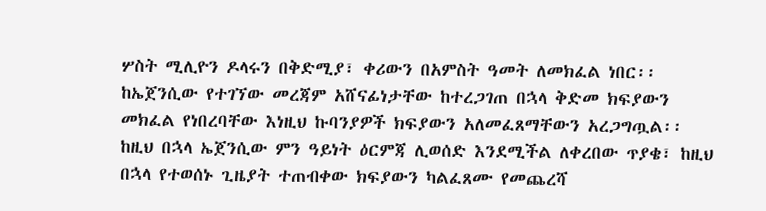ሦስት ሚሊዮን ዶላሩን በቅድሚያ፣ ቀሪውን በአምስት ዓመት ለመክፈል ነበር፡፡ ከኤጀንሲው የተገኘው መረጃም አሸናፊነታቸው ከተረጋገጠ በኋላ ቅድመ ክፍያውን መክፈል የነበረባቸው እነዚህ ኩባንያዎች ክፍያውን አለመፈጸማቸውን አረጋግጧል፡፡
ከዚህ በኋላ ኤጀንሲው ምን ዓይነት ዕርምጃ ሊወሰድ እንደሚችል ለቀረበው ጥያቄ፣ ከዚህ በኋላ የተወሰኑ ጊዜያት ተጠብቀው ክፍያውን ካልፈጸሙ የመጨረሻ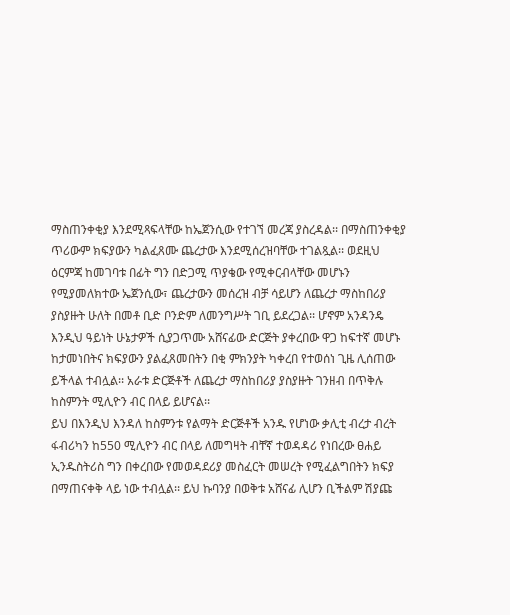ማስጠንቀቂያ እንደሚጻፍላቸው ከኤጀንሲው የተገኘ መረጃ ያስረዳል፡፡ በማስጠንቀቂያ ጥሪውም ክፍያውን ካልፈጸሙ ጨረታው እንደሚሰረዝባቸው ተገልጿል፡፡ ወደዚህ ዕርምጃ ከመገባቱ በፊት ግን በድጋሚ ጥያቄው የሚቀርብላቸው መሆኑን የሚያመለክተው ኤጀንሲው፣ ጨረታውን መሰረዝ ብቻ ሳይሆን ለጨረታ ማስከበሪያ ያስያዙት ሁለት በመቶ ቢድ ቦንድም ለመንግሥት ገቢ ይደረጋል፡፡ ሆኖም አንዳንዴ እንዲህ ዓይነት ሁኔታዎች ሲያጋጥሙ አሸናፊው ድርጅት ያቀረበው ዋጋ ከፍተኛ መሆኑ ከታመነበትና ክፍያውን ያልፈጸመበትን በቂ ምክንያት ካቀረበ የተወሰነ ጊዜ ሊሰጠው ይችላል ተብሏል፡፡ አራቱ ድርጅቶች ለጨረታ ማስከበሪያ ያስያዙት ገንዘብ በጥቅሉ ከስምንት ሚሊዮን ብር በላይ ይሆናል፡፡
ይህ በእንዲህ እንዳለ ከስምንቱ የልማት ድርጅቶች አንዱ የሆነው ቃሊቲ ብረታ ብረት ፋብሪካን ከ550 ሚሊዮን ብር በላይ ለመግዛት ብቸኛ ተወዳዳሪ የነበረው ፀሐይ ኢንዱስትሪስ ግን በቀረበው የመወዳደሪያ መስፈርት መሠረት የሚፈልግበትን ክፍያ በማጠናቀቅ ላይ ነው ተብሏል፡፡ ይህ ኩባንያ በወቅቱ አሸናፊ ሊሆን ቢችልም ሽያጩ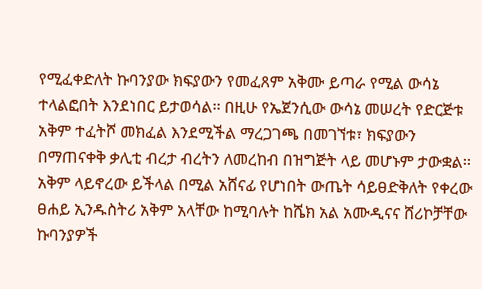የሚፈቀድለት ኩባንያው ክፍያውን የመፈጸም አቅሙ ይጣራ የሚል ውሳኔ ተላልፎበት እንደነበር ይታወሳል፡፡ በዚሁ የኤጀንሲው ውሳኔ መሠረት የድርጅቱ አቅም ተፈትሾ መክፈል እንደሚችል ማረጋገጫ በመገኘቱ፣ ክፍያውን በማጠናቀቅ ቃሊቲ ብረታ ብረትን ለመረከብ በዝግጅት ላይ መሆኑም ታውቋል፡፡ አቅም ላይኖረው ይችላል በሚል አሸናፊ የሆነበት ውጤት ሳይፀድቅለት የቀረው ፀሐይ ኢንዱስትሪ አቅም አላቸው ከሚባሉት ከሼክ አል አሙዲናና ሸሪኮቻቸው ኩባንያዎች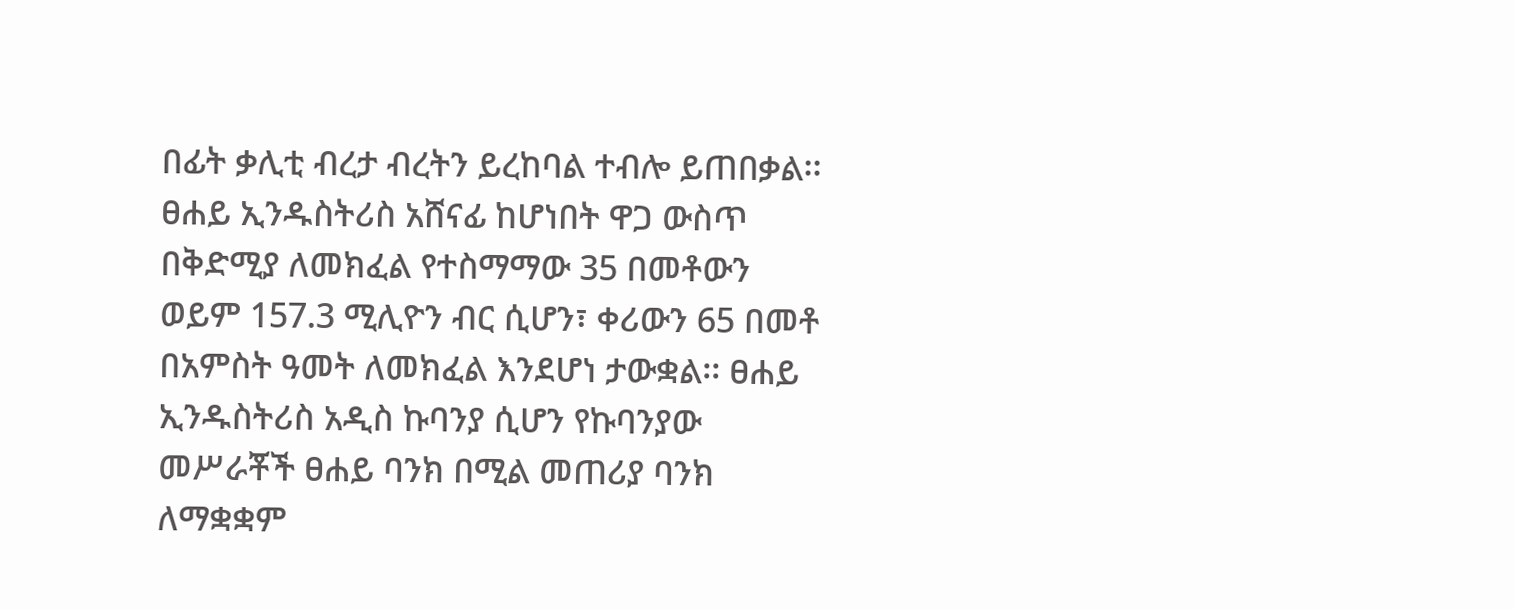በፊት ቃሊቲ ብረታ ብረትን ይረከባል ተብሎ ይጠበቃል፡፡
ፀሐይ ኢንዱስትሪስ አሸናፊ ከሆነበት ዋጋ ውስጥ በቅድሚያ ለመክፈል የተስማማው 35 በመቶውን ወይም 157.3 ሚሊዮን ብር ሲሆን፣ ቀሪውን 65 በመቶ በአምስት ዓመት ለመክፈል እንደሆነ ታውቋል፡፡ ፀሐይ ኢንዱስትሪስ አዲስ ኩባንያ ሲሆን የኩባንያው መሥራቾች ፀሐይ ባንክ በሚል መጠሪያ ባንክ ለማቋቋም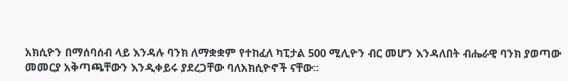አክሲዮን በማሰባሰብ ላይ እንዳሉ ባንክ ለማቋቋም የተከፈለ ካፒታል 500 ሚሊዮን ብር መሆን እንዳለበት ብሔራዊ ባንክ ያወጣው መመርያ አቅጣጫቸውን እንዲቀይሩ ያደረጋቸው ባለአክሲዮኖች ናቸው፡፡